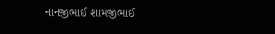નાનજીભાઈ શામજીભાઈ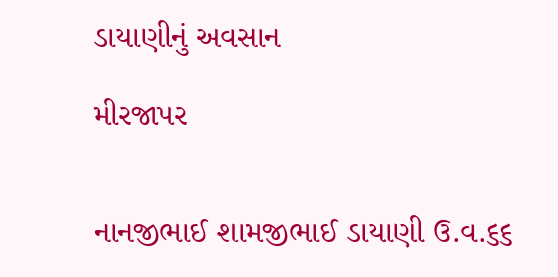ડાયાણીનું અવસાન

મીરજાપર


નાનજીભાઈ શામજીભાઈ ડાયાણી ઉ.વ.૬૬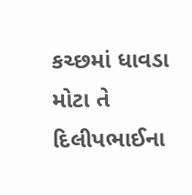કચ્છમાં ધાવડા મોટા તે દિલીપભાઈના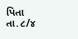પિતા તા.૮/૪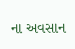ના અવસાન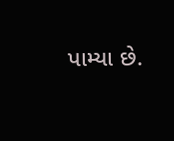પામ્યા છે.